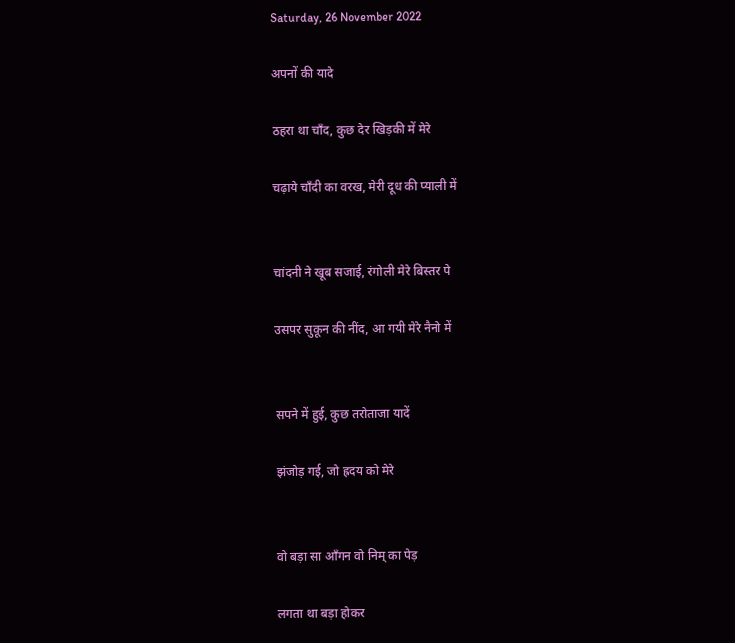Saturday, 26 November 2022

अपनों की यादे

ठहरा था चाँद, कुछ देर खिड़की में मेरे

चढ़ाये चाँदी का वरख, मेरी दूध की प्याली में


चांदनी ने खूब सजाई, रंगोली मेरे बिस्तर पे

उसपर सुकून की नींद, आ गयी मेरे नैनो में


सपने में हुई, कुछ तरोताजा यादें

झंजोड़ गई, जो ह्रदय को मेरे


वो बड़ा सा आँगन वो निम् का पेड़

लगता था बड़ा होकर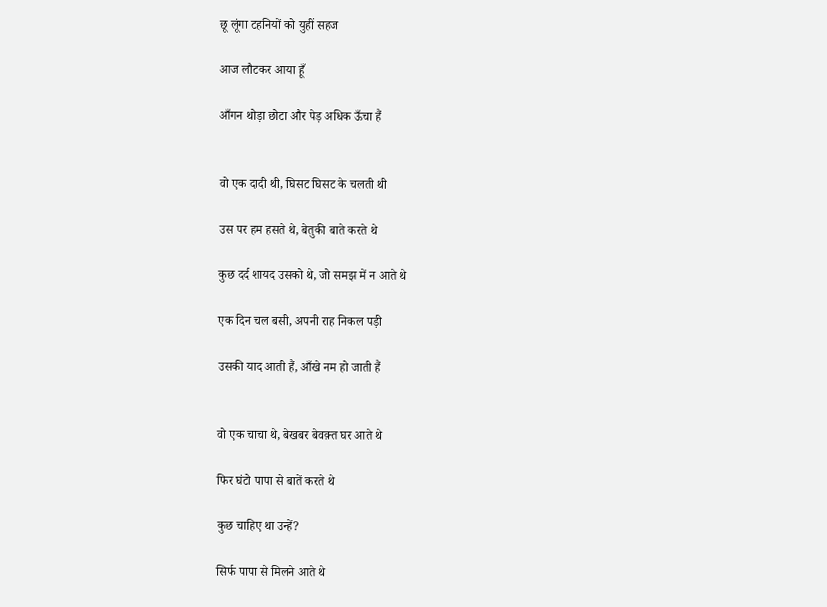छू लूंगा टहनियों को युहीं सहज

आज लौटकर आया हूँ

आँगन थोड़ा छोटा और पेड़ अधिक ऊँचा हैं


वो एक दादी थी, घिसट घिसट के चलती थी

उस पर हम हसते थे, बेतुकी बाते करते थे

कुछ दर्द शायद उसको थे, जो समझ में न आते थे

एक दिन चल बसी, अपनी राह निकल पड़ी

उसकी याद आती हैं, आँखे नम हो जाती हैं


वो एक चाचा थे, बेखबर बेवक़्त घर आते थे

फिर घंटो पापा से बातें करते थे

कुछ चाहिए था उन्हें?

सिर्फ पापा से मिलने आते थे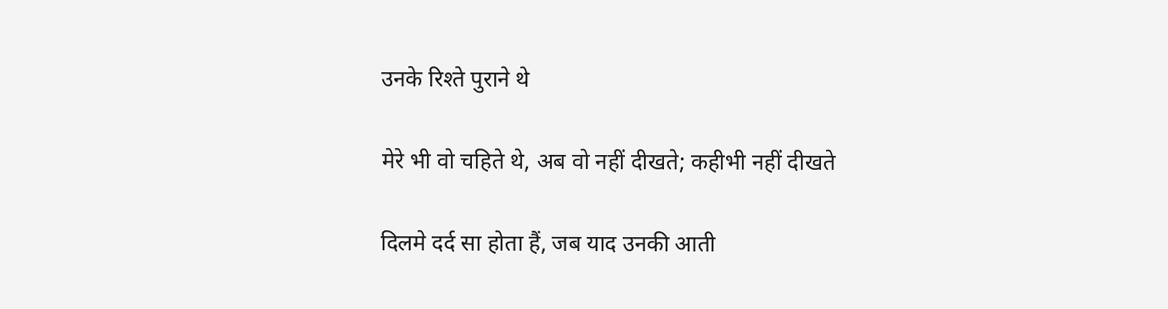उनके रिश्ते पुराने थे

मेरे भी वो चहिते थे, अब वो नहीं दीखते; कहीभी नहीं दीखते

दिलमे दर्द सा होता हैं, जब याद उनकी आती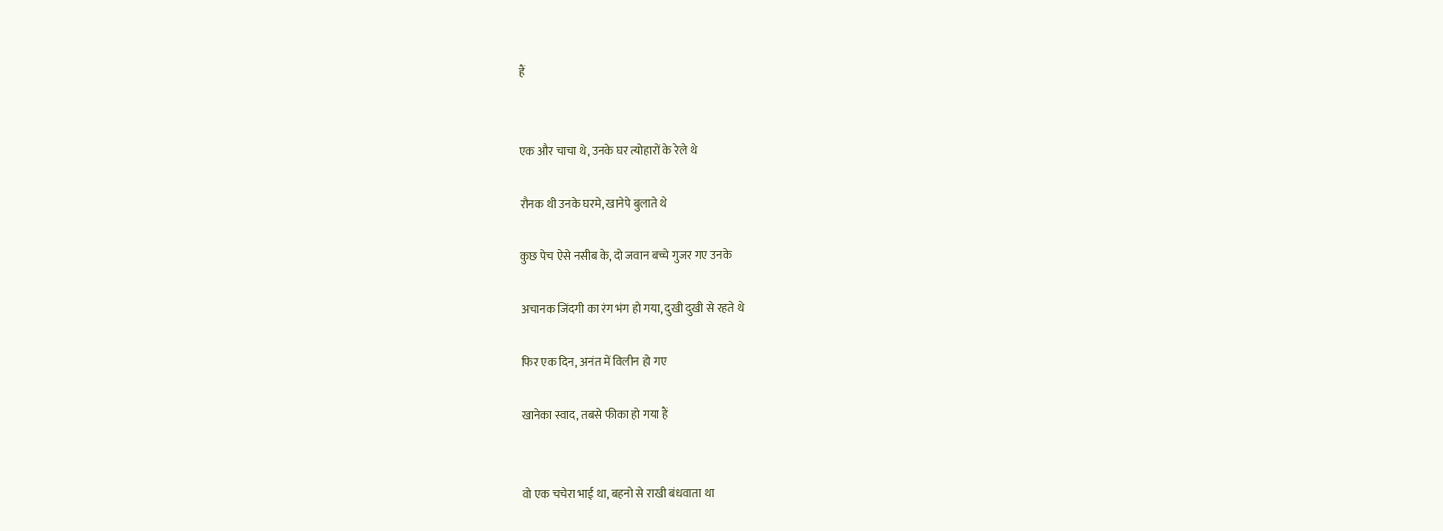हैं


एक और चाचा थे, उनके घर त्योहारों के रेले थे

रौनक थी उनके घरमे, खानेपे बुलाते थे

कुछ पेच ऐसे नसीब के, दो जवान बच्चे गुजर गए उनके

अचानक जिंदगी का रंग भंग हो गया, दुखी दुखी से रहते थे

फिर एक दिन, अनंत में विलीन हो गए

खानेका स्वाद, तबसे फीका हो गया हैं


वो एक चचेरा भाई था, बहनो से राखी बंधवाता था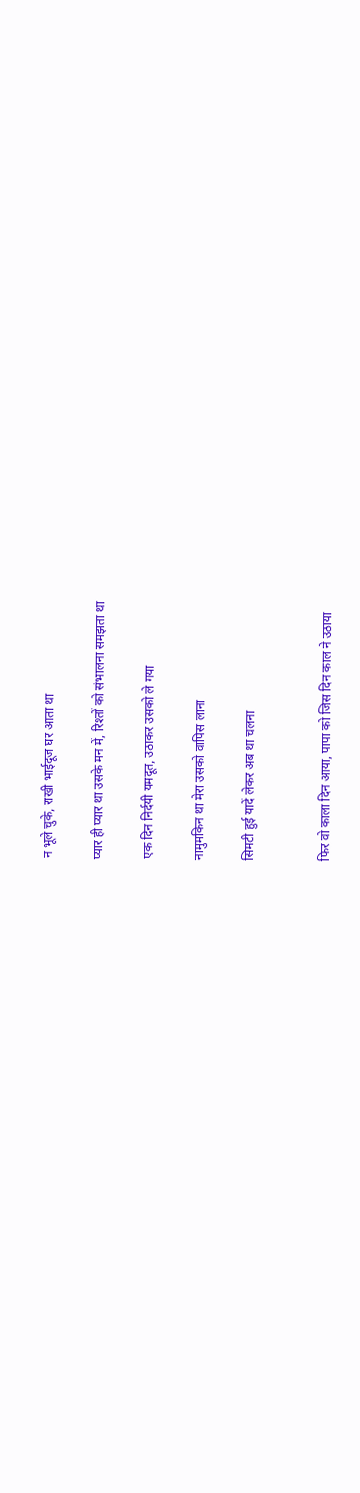न भूले चुके, राखी भाईदूज घर आता था

प्यार ही प्यार था उसके मन में, रिश्तों को संभालना समझता था

एक दिन निर्दयी यमदूत, उठाकर उसको ले गया

नामुमकिन था मेरा उसको वापिस लाना

सिमटी हुई यादें लेकर अब था चलना


फिर वो काला दिन आया, पापा को जिस दिन काल ने उठाया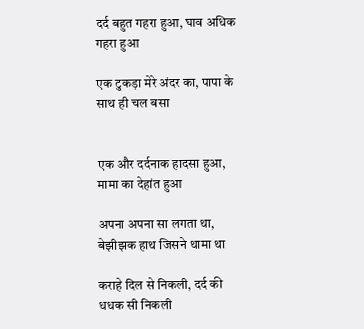दर्द बहुत गहरा हुआ, घाव अधिक गहरा हुआ

एक टुकड़ा मेरे अंदर का, पापा के साथ ही चल बसा


एक और दर्दनाक हादसा हुआ, मामा का देहांत हुआ

अपना अपना सा लगता था, बेझीझक हाथ जिसने थामा था

कराहे दिल से निकली, दर्द की धधक सी निकली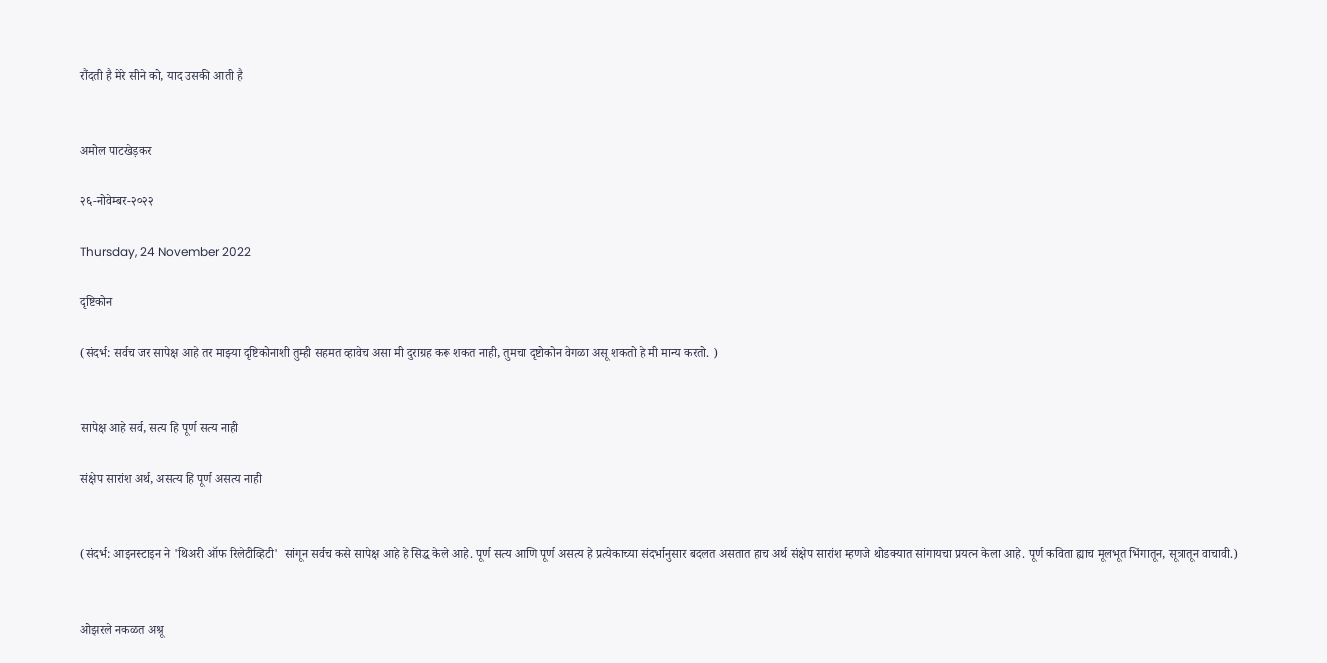रौंदती है मेरे सीने को, याद उसकी आती है


अमोल पाटखेड़कर

२६-नोवेम्बर-२०२२

Thursday, 24 November 2022

दृष्टिकोन

(संदर्भ: सर्वच जर सापेक्ष आहे तर माझ्या दृष्टिकोनाशी तुम्ही सहमत व्हावेच असा मी दुराग्रह करू शकत नाही, तुमचा दृष्टोकोन वेगळा असू शकतो हे मी मान्य करतो. )


सापेक्ष आहे सर्व, सत्य हि पूर्ण सत्य नाही

संक्षेप सारांश अर्थ, असत्य हि पूर्ण असत्य नाही


(संदर्भ: आइनस्टाइन ने 'थिअरी ऑफ रिलेटीव्हिटी'  सांगून सर्वच कसे सापेक्ष आहे हे सिद्ध केले आहे. पूर्ण सत्य आणि पूर्ण असत्य हे प्रत्येकाच्या संदर्भानुसार बदलत असतात हाच अर्थ संक्षेप सारांश म्हणजे थोडक्यात सांगायचा प्रयत्न केला आहे. पूर्ण कविता ह्याच मूलभूत भिंगातून, सूत्रातून वाचावी.)


ओझरले नकळत अश्रू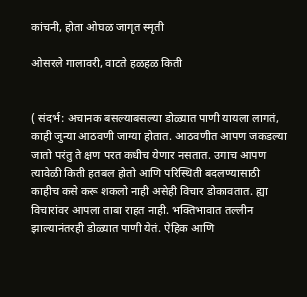कांचनी, होता ओघळ जागृत स्मृती

ओसरले गालावरी, वाटते हळहळ किती


( संदर्भ: अचानक बसल्याबसल्या डोळ्यात पाणी यायला लागतं, काही जुन्या आठवणी जाग्या होतात. आठवणीत आपण जकडल्या जातो परंतु ते क्षण परत कधीच येणार नसतात. उगाच आपण त्यावेळी किती हतबल होतो आणि परिस्थिती बदलण्यासाठी काहीच कसे करू शकलो नाही असेही विचार डोकावतात. ह्या विचारांवर आपला ताबा राहत नाही. भक्तिभावात तल्लीन झाल्यानंतरही डोळ्यात पाणी येतं. ऐहिक आणि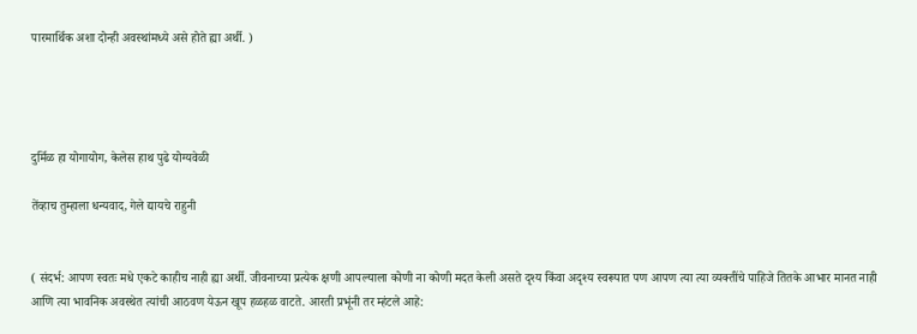पारमार्थिक अशा दोन्ही अवस्थांमध्ये असे होते ह्या अर्थी. )




दुर्मिळ हा योगायोग, केलेस हाथ पुढे योग्यवेळी

तेंव्हाच तुम्हाला धन्यवाद, गेले द्यायचे राहुनी


( संदर्भ: आपण स्वतः मधे एकटे काहीच नाही ह्या अर्थी. जीवनाच्या प्रत्येक क्षणी आपल्याला कोणी ना कोणी मदत केली असते दृश्य किंवा अदृश्य स्वरूपात पण आपण त्या त्या व्यक्तींचे पाहिजे तितके आभार मानत नाही आणि त्या भावनिक अवस्थेत त्यांची आठवण येऊन खूप हळहळ वाटते. आरती प्रभूंनी तर म्हंटले आहे: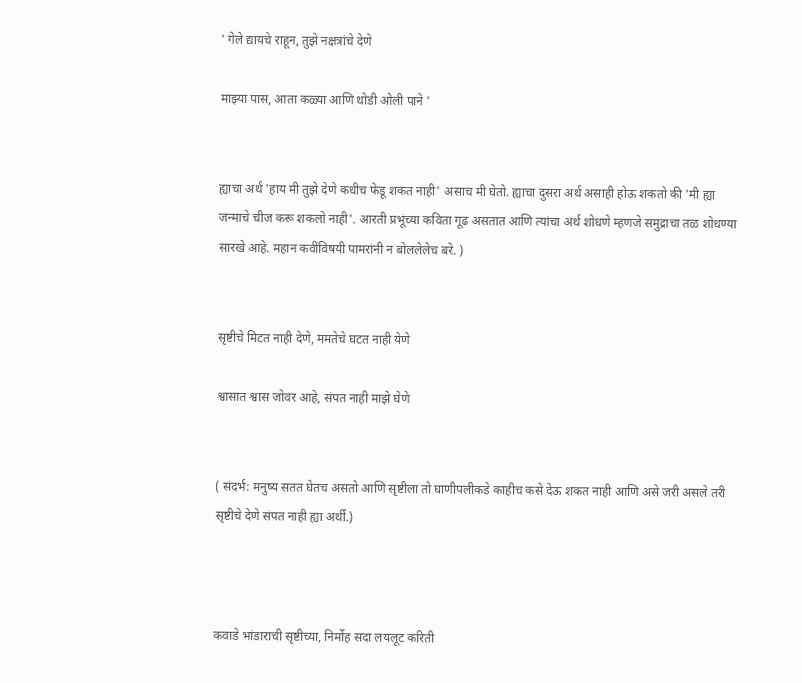' गेले द्यायचे राहून, तुझे नक्षत्रांचे देणे

माझ्या पास, आता कळ्या आणि थोडी ओली पाने '


ह्याचा अर्थ 'हाय मी तुझे देणे कधीच फेडू शकत नाही' असाच मी घेतो. ह्याचा दुसरा अर्थ असाही होऊ शकतो की 'मी ह्या जन्माचे चीज करू शकलो नाही'. आरती प्रभूंच्या कविता गूढ असतात आणि त्यांचा अर्थ शोधणे म्हणजे समुद्राचा तळ शोधण्या सारखे आहे. महान कवींविषयी पामरांनी न बोललेलेच बरे. )


सृष्टीचे मिटत नाही देणे, ममतेचे घटत नाही येणे

श्वासात श्वास जोवर आहे, संपत नाही माझे घेणे


( संदर्भ: मनुष्य सतत घेतच असतो आणि सृष्टीला तो घाणीपलीकडे काहीच कसे देऊ शकत नाही आणि असे जरी असले तरी सृष्टीचे देणे संपत नाही ह्या अर्थी.)



कवाडे भांडाराची सृष्टीच्या, निर्मोह सदा लयलूट करिती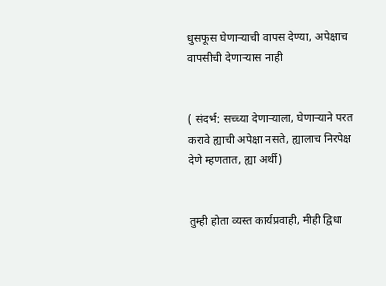धुसफूस घेणाऱ्याची वापस देण्या, अपेक्षाच वापसीची देणाऱ्यास नाही


( संदर्भ: सच्च्या देणाऱ्याला, घेणाऱ्याने परत करावे ह्याची अपेक्षा नसते, ह्यालाच निरपेक्ष देणे म्हणतात, ह्या अर्थी)


तुम्ही होता व्यस्त कार्यप्रवाही, मीही द्विधा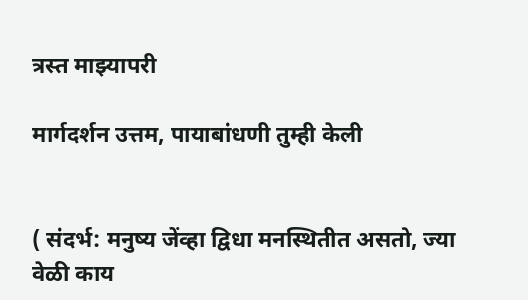त्रस्त माझ्यापरी

मार्गदर्शन उत्तम, पायाबांधणी तुम्ही केली


( संदर्भ: मनुष्य जेंव्हा द्विधा मनस्थितीत असतो, ज्या वेळी काय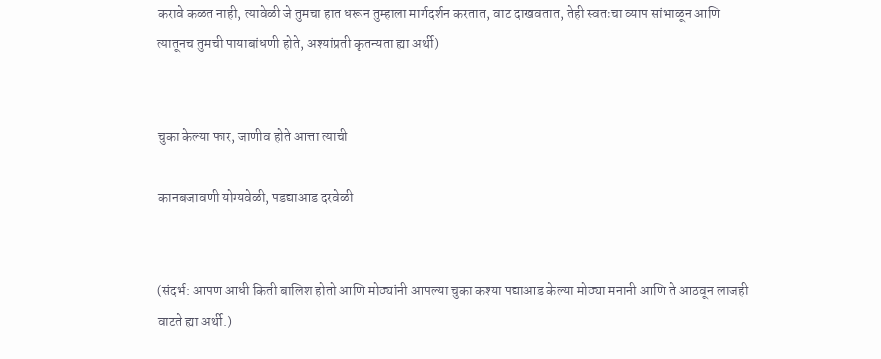करावे कळत नाही, त्यावेळी जे तुमचा हात धरून तुम्हाला मार्गदर्शन करतात, वाट दाखवतात, तेही स्वतःचा व्याप सांभाळून आणि त्यातूनच तुमची पायाबांधणी होते, अश्यांप्रती कृतन्यता ह्या अर्थी)


चुका केल्या फार, जाणीव होते आत्ता त्याची

कानबजावणी योग्यवेळी, पडद्याआड दरवेळी


(संदर्भ: आपण आधी किती बालिश होतो आणि मोठ्यांनी आपल्या चुका कश्या पद्याआड केल्या मोठ्या मनानी आणि ते आठवून लाजही वाटते ह्या अर्थी.)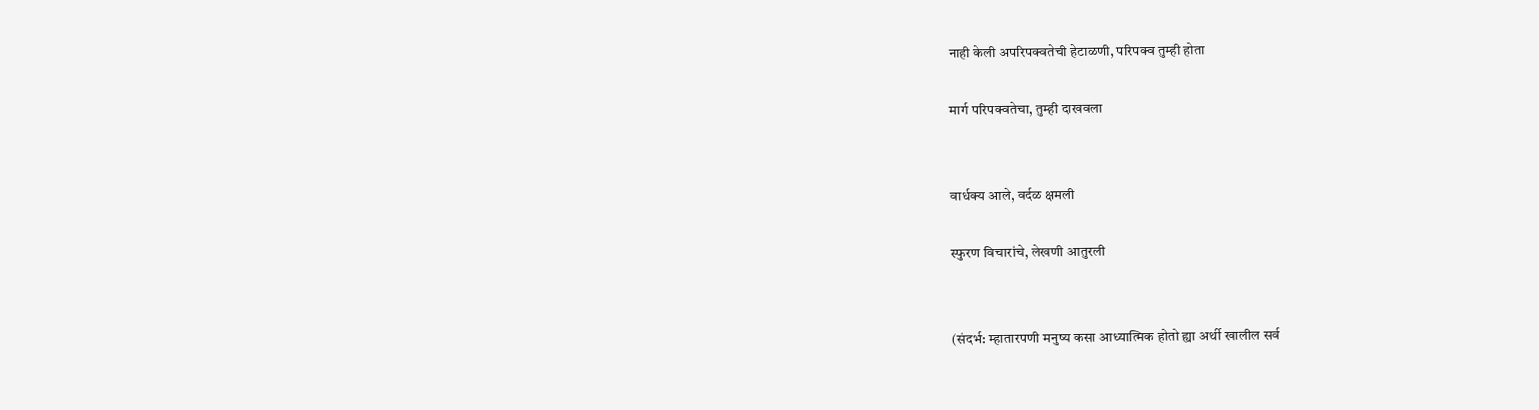नाही केली अपरिपक्वतेची हेटाळणी, परिपक्व तुम्ही होता

मार्ग परिपक्वतेचा, तुम्ही दाखवला


वार्धक्य आले, वर्दळ क्षमली

स्फुरण विचारांचे, लेखणी आतुरली


(संदर्भ: म्हातारपणी मनुष्य कसा आध्यात्मिक होतो ह्या अर्थी खालील सर्व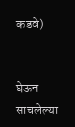कडवे)


घेऊन साचलेल्या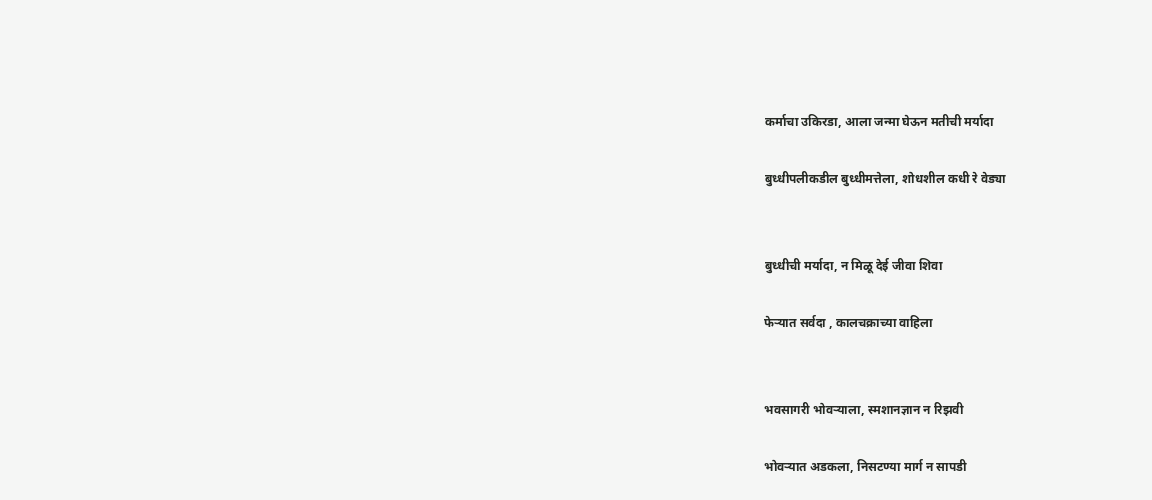कर्माचा उकिरडा, आला जन्मा घेऊन मतीची मर्यादा

बुध्धीपलीकडील बुध्धीमत्तेला, शोधशील कधी रे वेड्या


बुध्धीची मर्यादा, न मिळू देई जीवा शिवा

फेऱ्यात सर्वदा , कालचक्राच्या वाहिला


भवसागरी भोवऱ्याला, स्मशानज्ञान न रिझवी

भोवऱ्यात अडकला, निसटण्या मार्ग न सापडी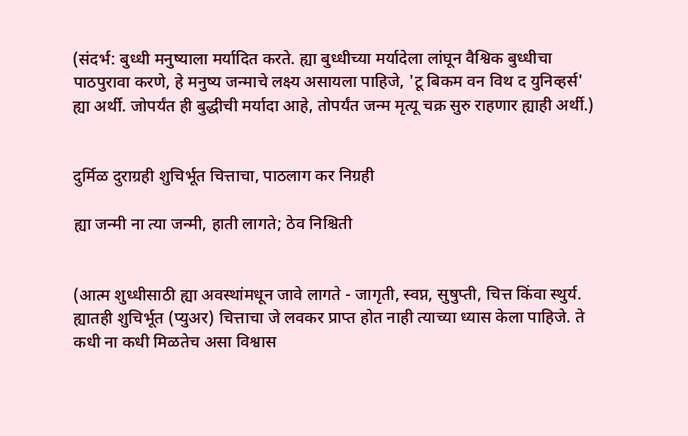(संदर्भ: बुध्धी मनुष्याला मर्यादित करते. ह्या बुध्धीच्या मर्यादेला लांघून वैश्विक बुध्धीचा पाठपुरावा करणे, हे मनुष्य जन्माचे लक्ष्य असायला पाहिजे, 'टू बिकम वन विथ द युनिव्हर्स'  ह्या अर्थी. जोपर्यंत ही बुद्धीची मर्यादा आहे, तोपर्यंत जन्म मृत्यू चक्र सुरु राहणार ह्याही अर्थी.)


दुर्मिळ दुराग्रही शुचिर्भूत चित्ताचा, पाठलाग कर निग्रही

ह्या जन्मी ना त्या जन्मी, हाती लागते; ठेव निश्चिती


(आत्म शुध्धीसाठी ह्या अवस्थांमधून जावे लागते - जागृती, स्वप्न, सुषुप्ती, चित्त किंवा स्थुर्य. ह्यातही शुचिर्भूत (प्युअर) चित्ताचा जे लवकर प्राप्त होत नाही त्याच्या ध्यास केला पाहिजे. ते कधी ना कधी मिळतेच असा विश्वास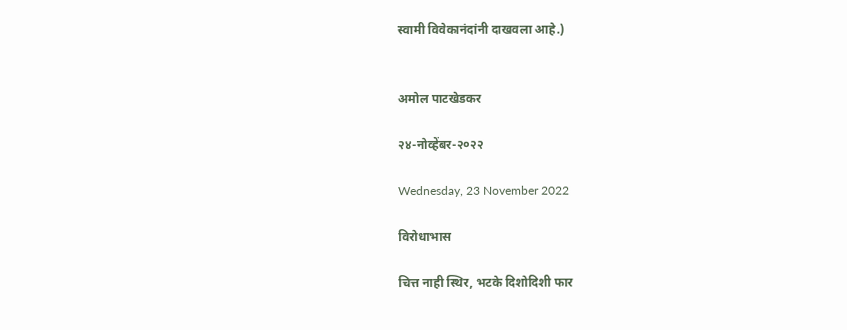स्वामी विवेकानंदांनी दाखवला आहे.)


अमोल पाटखेडकर

२४-नोव्हेंबर-२०२२

Wednesday, 23 November 2022

विरोधाभास

चित्त नाही स्थिर, भटके दिशोदिशी फार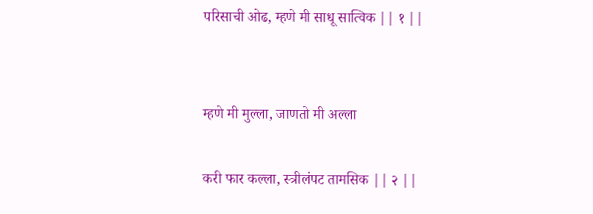परिसाची ओढ, म्हणे मी साधू सात्विक || १ ||


म्हणे मी मुल्ला, जाणतो मी अल्ला

करी फार कल्ला, स्त्रीलंपट तामसिक || २ ||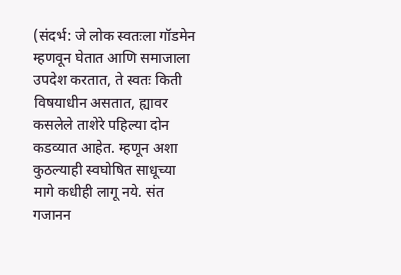(संदर्भ: जे लोक स्वतःला गॉडमेन म्हणवून घेतात आणि समाजाला उपदेश करतात, ते स्वतः किती विषयाधीन असतात, ह्यावर कसलेले ताशेरे पहिल्या दोन कडव्यात आहेत. म्हणून अशा कुठल्याही स्वघोषित साधूच्या मागे कधीही लागू नये. संत गजानन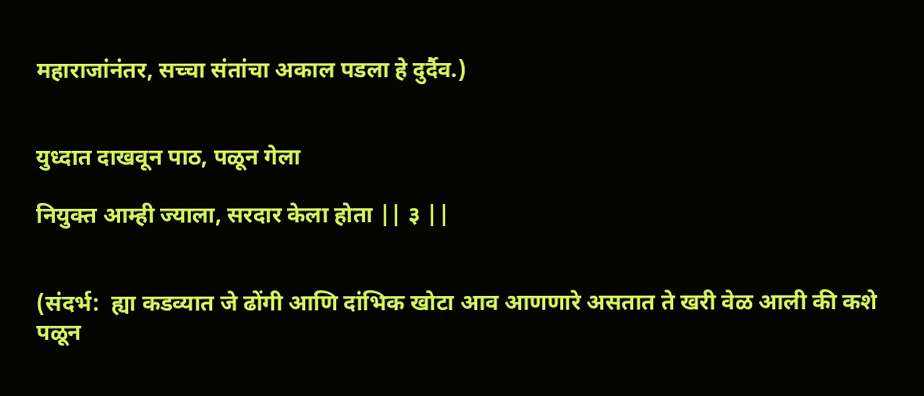महाराजांनंतर, सच्चा संतांचा अकाल पडला हे दुर्दैव.)


युध्दात दाखवून पाठ, पळून गेला

नियुक्त आम्ही ज्याला, सरदार केला होता || ३ ||


(संदर्भ:  ह्या कडव्यात जे ढोंगी आणि दांभिक खोटा आव आणणारे असतात ते खरी वेळ आली की कशे पळून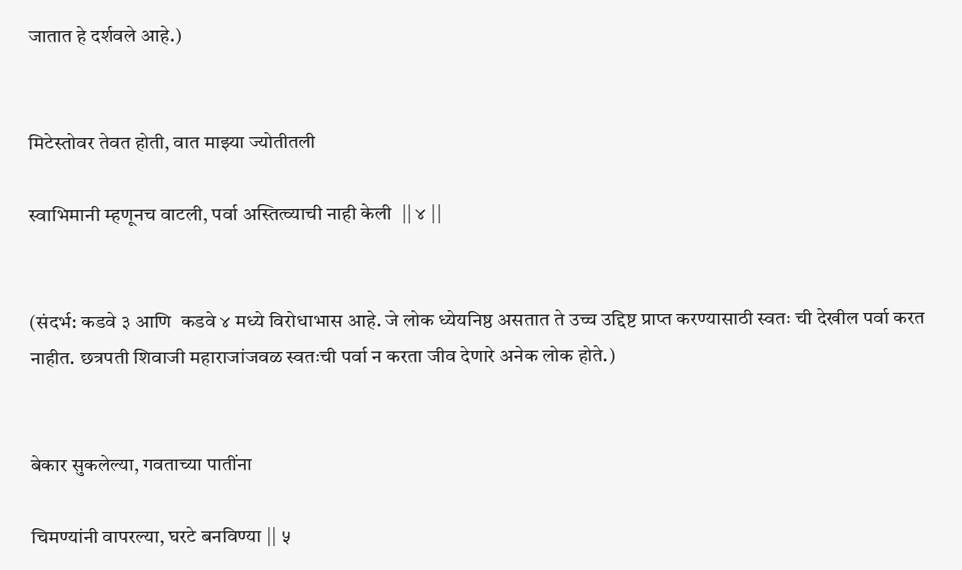जातात हे दर्शवले आहे.)


मिटेस्तोवर तेवत होती, वात माझ्या ज्योतीतली

स्वाभिमानी म्हणूनच वाटली, पर्वा अस्तित्व्याची नाही केली  || ४ ||


(संदर्भ: कडवे ३ आणि  कडवे ४ मध्ये विरोधाभास आहे. जे लोक ध्येयनिष्ठ असतात ते उच्च उद्दिष्ट प्राप्त करण्यासाठी स्वतः ची देखील पर्वा करत नाहीत. छत्रपती शिवाजी महाराजांजवळ स्वतःची पर्वा न करता जीव देणारे अनेक लोक होते.)


बेकार सुकलेल्या, गवताच्या पातींना

चिमण्यांनी वापरल्या, घरटे बनविण्या || ५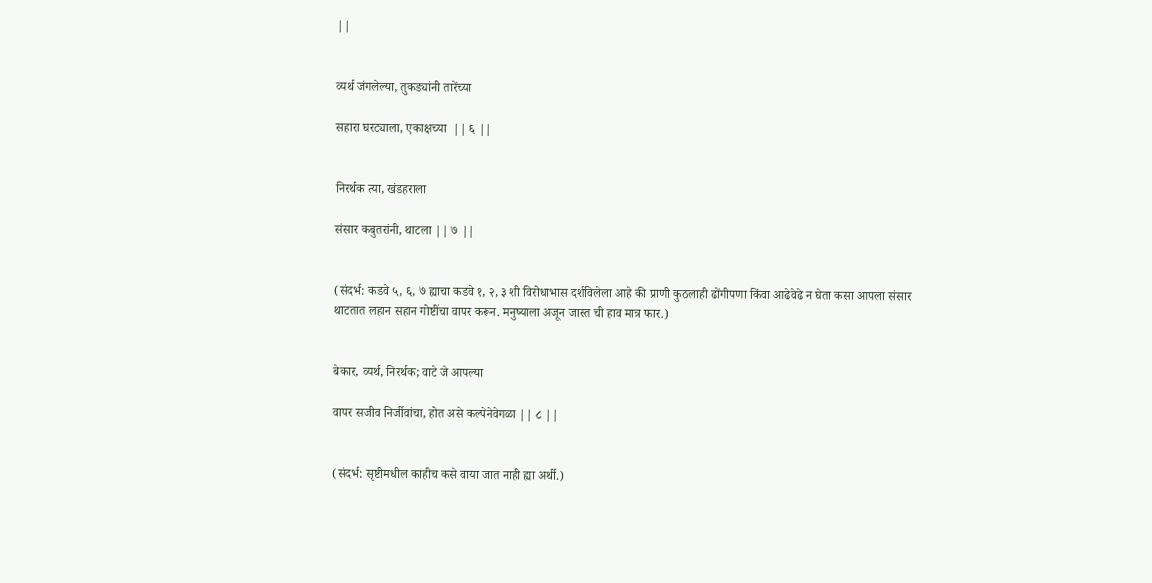||


व्यर्थ जंगलेल्या, तुकड्यांनी तारेंच्या

सहारा घरट्याला, एकाक्षच्या  || ६ ||


निरर्थक त्या, खंडहराला

संसार कबुतरांनी, थाटला || ७ ||


(संदर्भ: कडवे ५, ६, ७ ह्याचा कडवे १, २, ३ शी विरोधाभास दर्शविलेला आहे की प्राणी कुठलाही ढोंगीपणा किंवा आढेवेढे न घेता कसा आपला संसार थाटतात लहान सहान गोष्टींचा वापर करून. मनुष्याला अजून जास्त ची हाव मात्र फार.)


बेकार, व्यर्थ, निरर्थक; वाटे जे आपल्या

वापर सजीव निर्जीवांचा, होत असे कल्पेनेवेगळा || ८ ||


(संदर्भ: सृष्टीमधील काहीच कसे वाया जात नाही ह्या अर्थी.)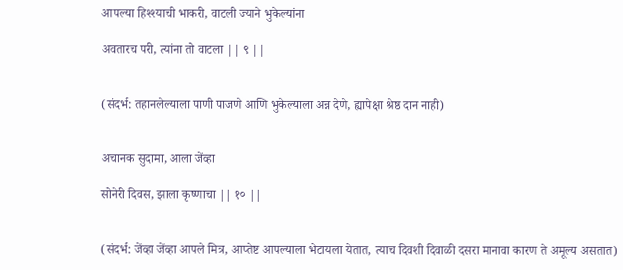आपल्या हिश्श्याची भाकरी, वाटली ज्याने भुकेल्यांना

अवतारच परी, त्यांना तो वाटला || ९ ||


(संदर्भ: तहानलेल्याला पाणी पाजणे आणि भुकेल्याला अन्न देणे, ह्यापेक्षा श्रेष्ठ दान नाही)


अचानक सुदामा, आला जेंव्हा

सोनेरी दिवस, झाला कृष्णाचा || १० ||


(संदर्भ: जेंव्हा जेंव्हा आपले मित्र, आप्तेष्ट आपल्याला भेटायला येतात, त्याच दिवशी दिवाळी दसरा मानावा कारण ते अमूल्य असतात)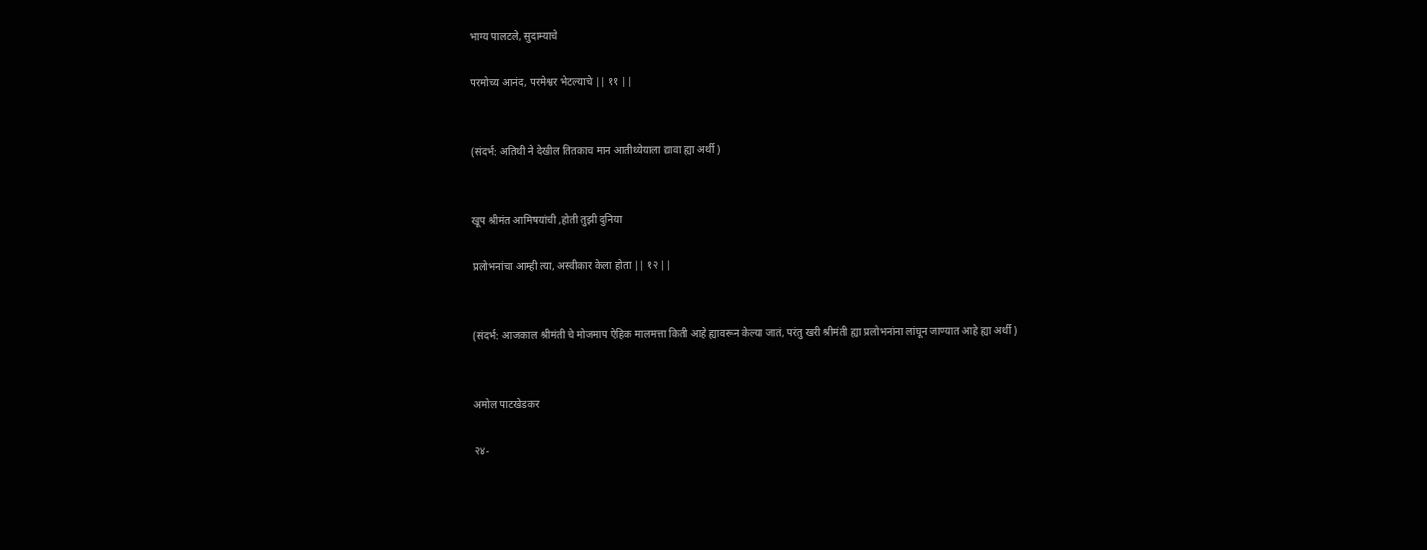भाग्य पालटले, सुदाम्याचे

परमोच्य आनंद, परमेश्वर भेटल्याचे || ११ ||


(संदर्भ: अतिथी ने देखील तितकाच मान आतीथ्येयाला द्यावा ह्या अर्थी )


खूप श्रीमंत आमिषयांची ,होती तुझी दुनिया

प्रलोभनांचा आम्ही त्या, अस्वीकार केला होता || १२ ||


(संदर्भ: आजकाल श्रीमंती चे मोजमाप ऐहिक मालमत्ता किती आहे ह्यावरून केल्या जातं, परंतु खरी श्रीमंती ह्या प्रलोभनांना लांघून जाण्यात आहे ह्या अर्थी )


अमोल पाटखेडकर

२४-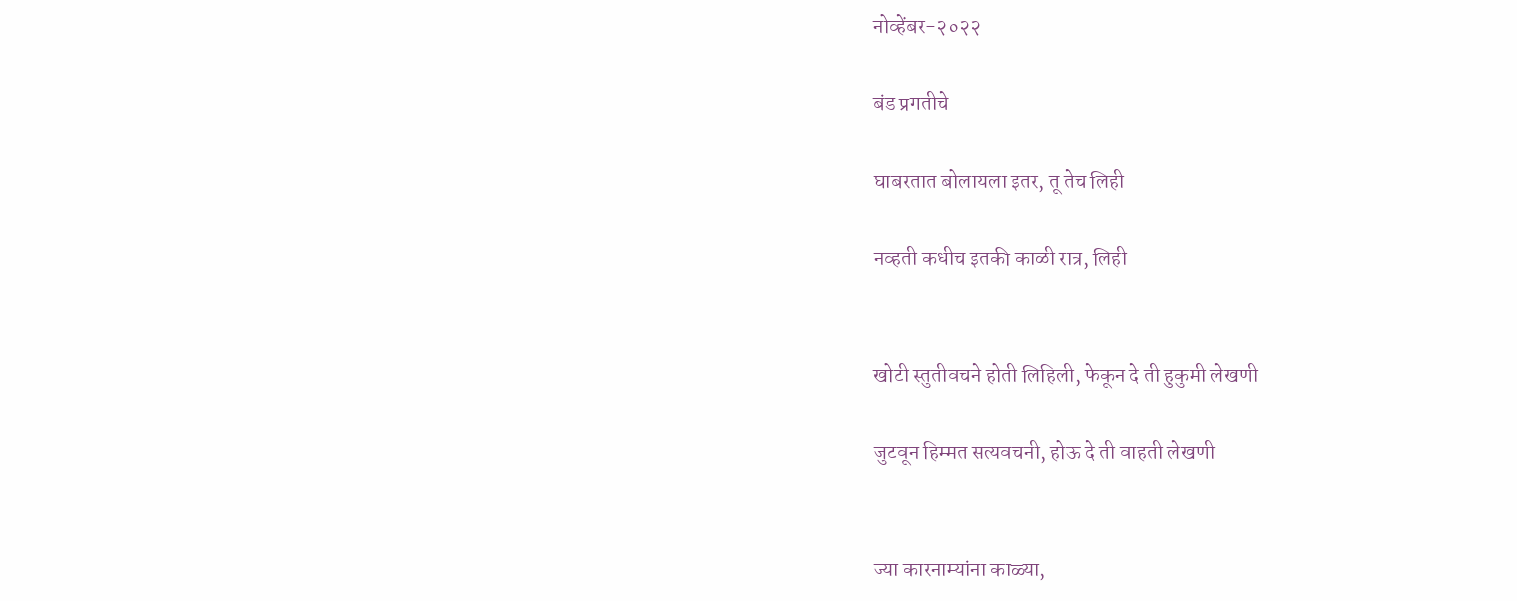नोव्हेंबर-२०२२

बंड प्रगतीचे

घाबरतात बोलायला इतर, तू तेच लिही

नव्हती कधीच इतकी काळी रात्र, लिही


खोटी स्तुतीवचने होती लिहिली, फेकून दे ती हुकुमी लेखणी

जुटवून हिम्मत सत्यवचनी, होऊ दे ती वाहती लेखणी


ज्या कारनाम्यांना काळ्या,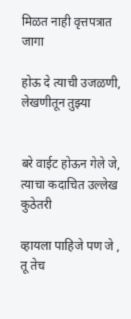मिळत नाही वृत्तपत्रात जागा

होऊ दे त्याची उजळणी, लेखणीतून तुझ्या


बरे वाईट होऊन गेले जे, त्याचा कदाचित उल्लेख कुठेतरी

व्हायला पाहिजे पण जे , तू तेच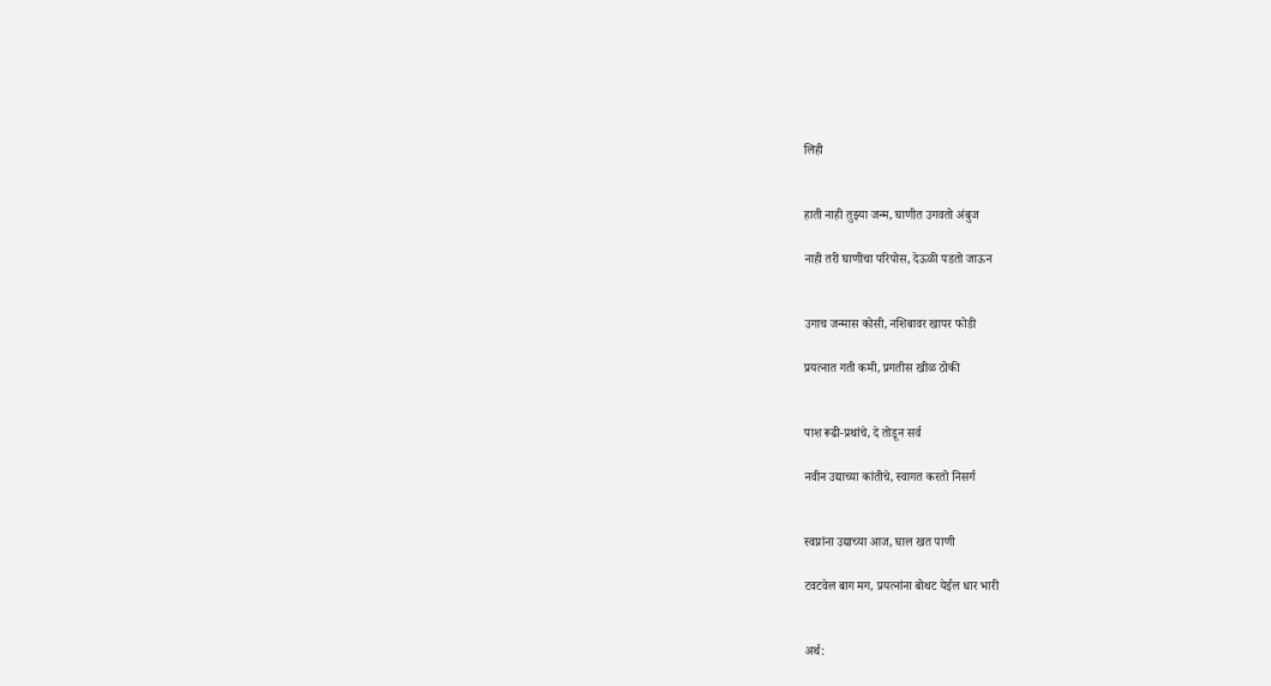लिही


हाती नाही तुझ्या जन्म, घाणीत उगवतो अंबुज

नाही तरी घाणीचा परिपोस, देऊळी पडतो जाऊन


उगाच जन्मास कोसी, नशिबावर खापर फोडी

प्रयत्नात गती कमी, प्रगतीस खीळ ठोकी


पाश रूढी-प्रथांचे, दे तोडून सर्व

नवीन उद्याच्या कांतीचे, स्वागत करतो निसर्ग


स्वप्नांना उद्याच्या आज, घाल खत पाणी

टवटवेल बाग मग, प्रयत्नांना बोथट येईल धार भारी


अर्थ: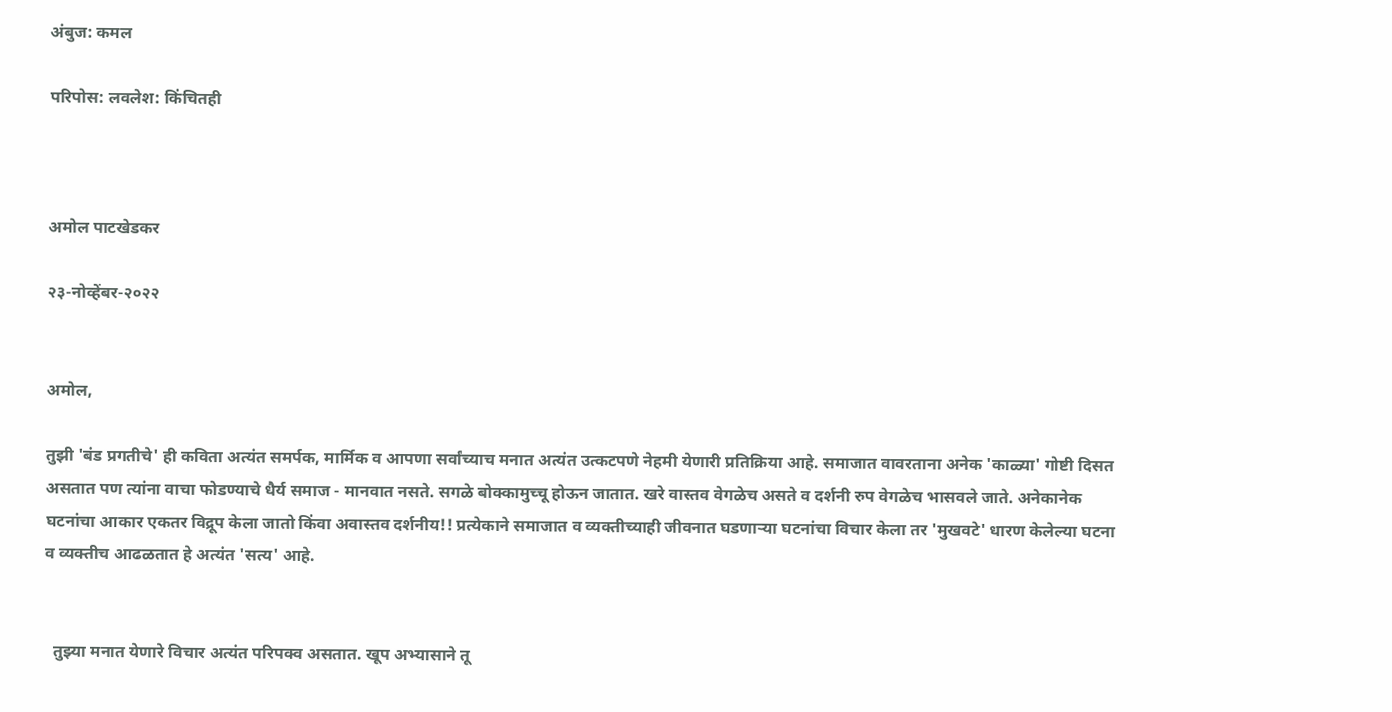अंबुज: कमल

परिपोस: लवलेश: किंचितही



अमोल पाटखेडकर

२३-नोव्हेंबर-२०२२


अमोल,

तुझी 'बंड प्रगतीचे' ही कविता अत्यंत समर्पक, मार्मिक व आपणा सर्वांच्याच मनात अत्यंत उत्कटपणे नेहमी येणारी प्रतिक्रिया आहे. समाजात वावरताना अनेक 'काळ्या' गोष्टी दिसत असतात पण त्यांना वाचा फोडण्याचे धैर्य समाज - मानवात नसते. सगळे बोक्कामुच्चू होऊन जातात. खरे वास्तव वेगळेच असते व दर्शनी रुप वेगळेच भासवले जाते. अनेकानेक घटनांचा आकार एकतर विद्रूप केला जातो किंवा अवास्तव दर्शनीय!! प्रत्येकाने समाजात व व्यक्तीच्याही जीवनात घडणाऱ्या घटनांचा विचार केला तर 'मुखवटे' धारण केलेल्या घटना व व्यक्तीच आढळतात हे अत्यंत 'सत्य' आहे.


  तुझ्या मनात येणारे विचार अत्यंत परिपक्व असतात. खूप अभ्यासाने तू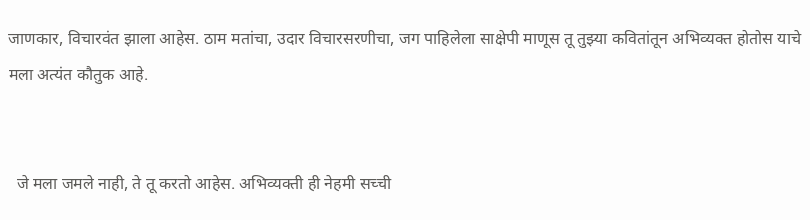जाणकार, विचारवंत झाला आहेस. ठाम मतांचा, उदार विचारसरणीचा, जग पाहिलेला साक्षेपी माणूस तू तुझ्या कवितांतून अभिव्यक्त होतोस याचे मला अत्यंत कौतुक आहे.


  जे मला जमले नाही, ते तू करतो आहेस. अभिव्यक्ती ही नेहमी सच्ची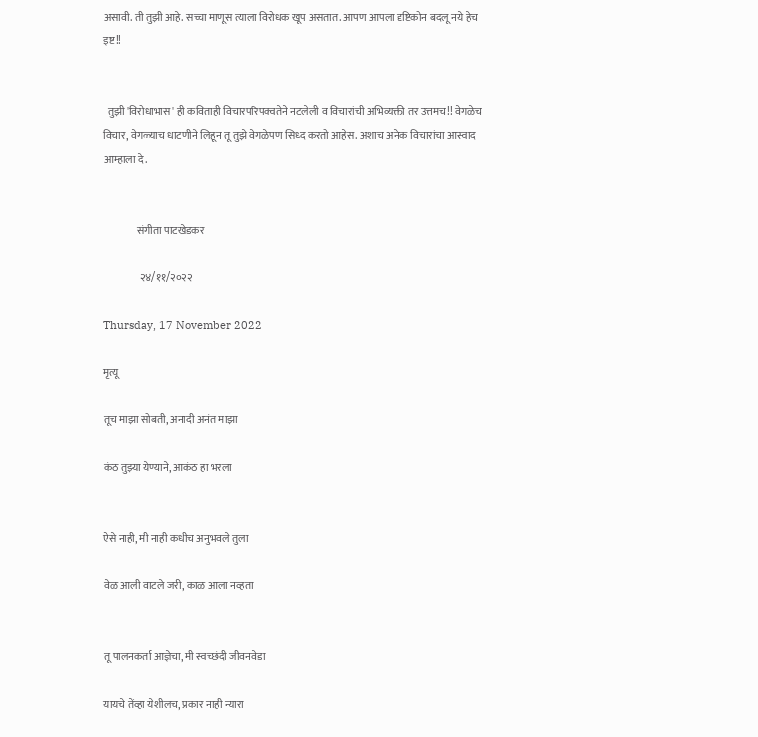असावी. ती तुझी आहे. सच्चा माणूस त्याला विरोधक खूप असतात. आपण आपला दृष्टिकोन बदलू नये हेच इष्ट!!


  तुझी 'विरोधाभास' ही कविताही विचारपरिपक्वतेने नटलेली व विचारांची अभिव्यक्ती तर उत्तमच!! वेगळेच विचार, वेगळ्याच धाटणीने लिहून तू तुझे वेगळेपण सिध्द करतो आहेस. अशाच अनेक विचारांचा आस्वाद आम्हाला दे.


                संगीता पाटखेडकर

                 २४/११/२०२२

Thursday, 17 November 2022

मृत्यू

तूच माझा सोबती, अनादी अनंत माझा

कंठ तुझ्या येण्याने, आकंठ हा भरला


ऐसे नाही, मी नाही कधीच अनुभवले तुला

वेळ आली वाटले जरी, काळ आला नव्हता


तू पालनकर्ता आज्ञेचा, मी स्वच्छंदी जीवनवेडा

यायचे तेंव्हा येशीलच, प्रकार नाही न्यारा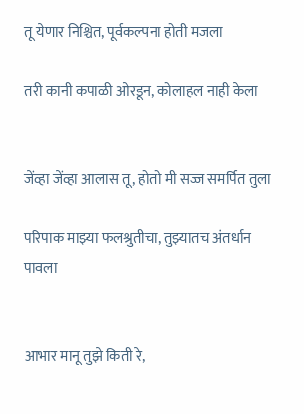तू येणार निश्चित, पूर्वकल्पना होती मजला

तरी कानी कपाळी ओरडून, कोलाहल नाही केला


जेंव्हा जेंव्हा आलास तू, होतो मी सज्ज समर्पित तुला

परिपाक माझ्या फलश्रुतीचा, तुझ्यातच अंतर्धान पावला


आभार मानू तुझे किती रे,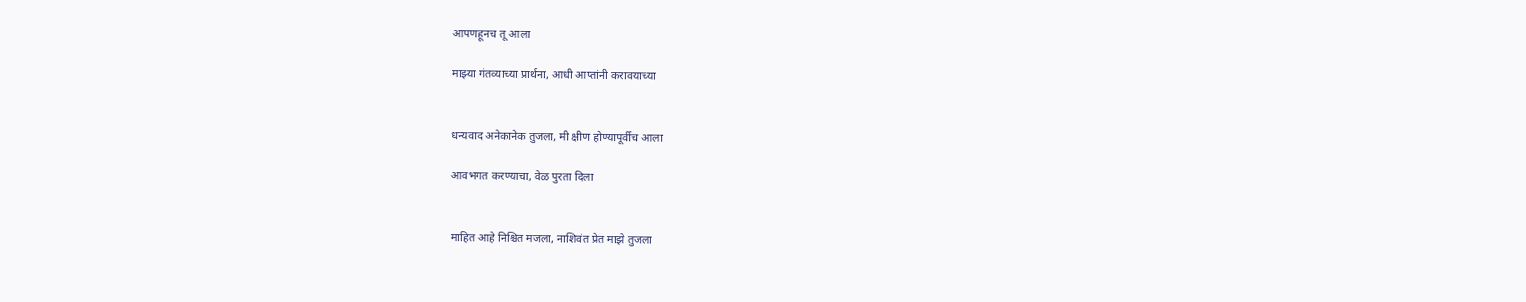आपणहूनच तू आला

माझ्या गंतव्याच्या प्रार्थना, आधी आप्तांनी करावयाच्या


धन्यवाद अनेकानेक तुजला, मी क्षीण होण्यापूर्वीच आला

आवभगत करण्याचा, वेळ पुरता दिला


माहित आहे निश्चित मजला, नाशिवंत प्रेत माझे तुजला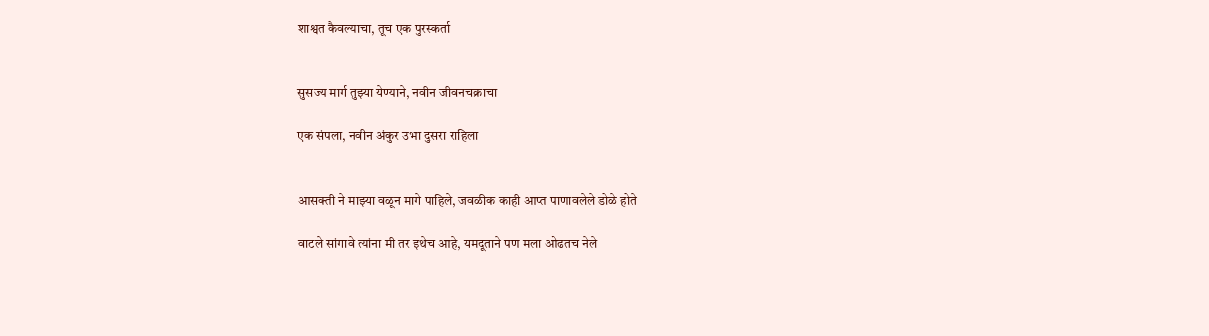शाश्वत कैवल्याचा, तूच एक पुरस्कर्ता


सुसज्य मार्ग तुझ्या येण्याने, नवीन जीवनचक्राचा

एक संपला, नवीन अंकुर उभा दुसरा राहिला


आसक्ती ने माझ्या वळून मागे पाहिले, जवळीक काही आप्त पाणावलेले डोळे होते

वाटले सांगावे त्यांना मी तर इथेच आहे, यमदूताने पण मला ओढतच नेले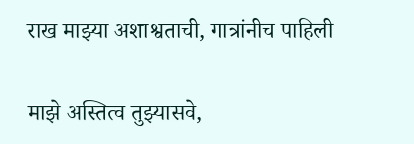राख माझ्या अशाश्वताची, गात्रांनीच पाहिली

माझे अस्तित्व तुझ्यासवे,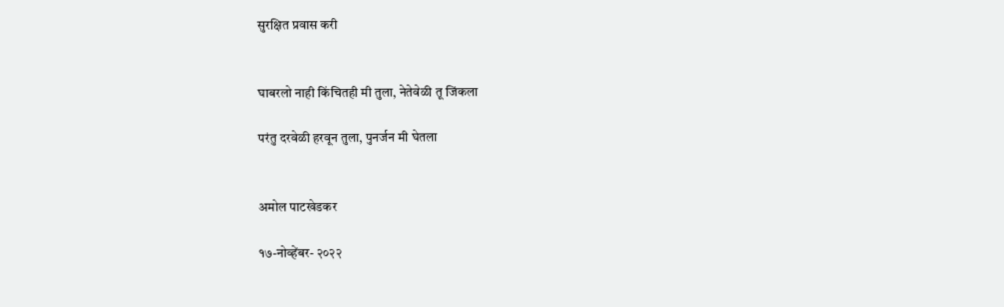सुरक्षित प्रवास करी


घाबरलो नाही किंचितही मी तुला, नेतेवेळी तू जिंकला

परंतु दरवेळी हरवून तुला, पुनर्जन मी घेतला


अमोल पाटखेडकर

१७-नोव्हेंबर- २०२२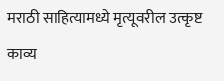मराठी साहित्यामध्ये मृत्यूवरील उत्कृष्ट काव्य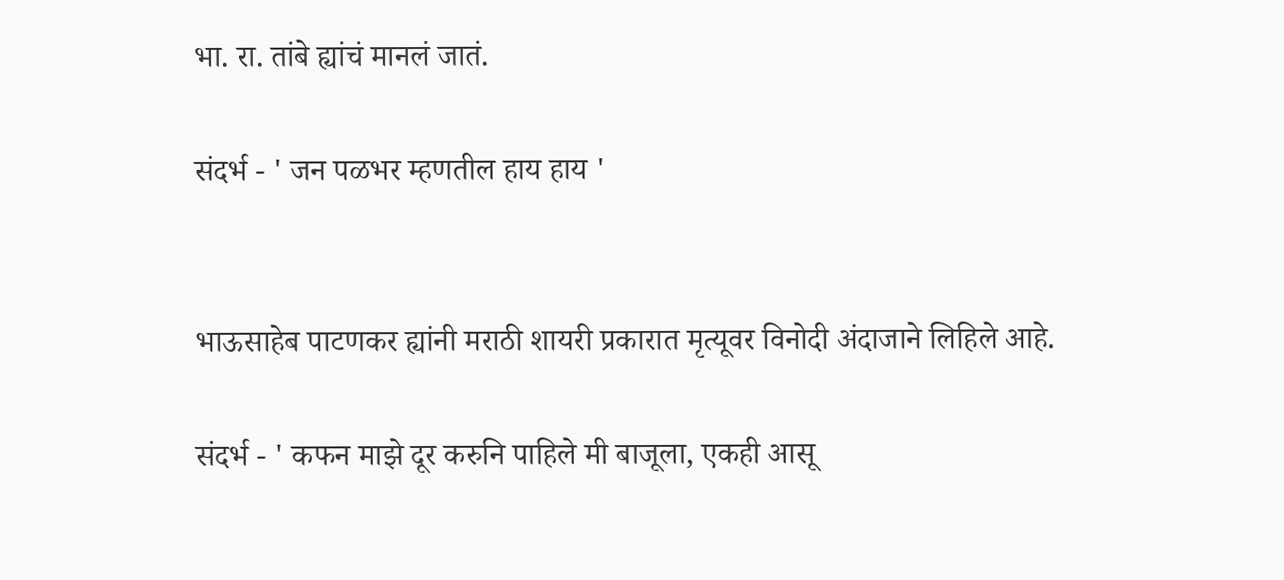भा. रा. तांबे ह्यांचं मानलं जातं.

संदर्भ - ' जन पळभर म्हणतील हाय हाय '


भाऊसाहेब पाटणकर ह्यांनी मराठी शायरी प्रकारात मृत्यूवर विनोदी अंदाजाने लिहिले आहे.

संदर्भ - ' कफन माझे दूर करुनि पाहिले मी बाजूला, एकही आसू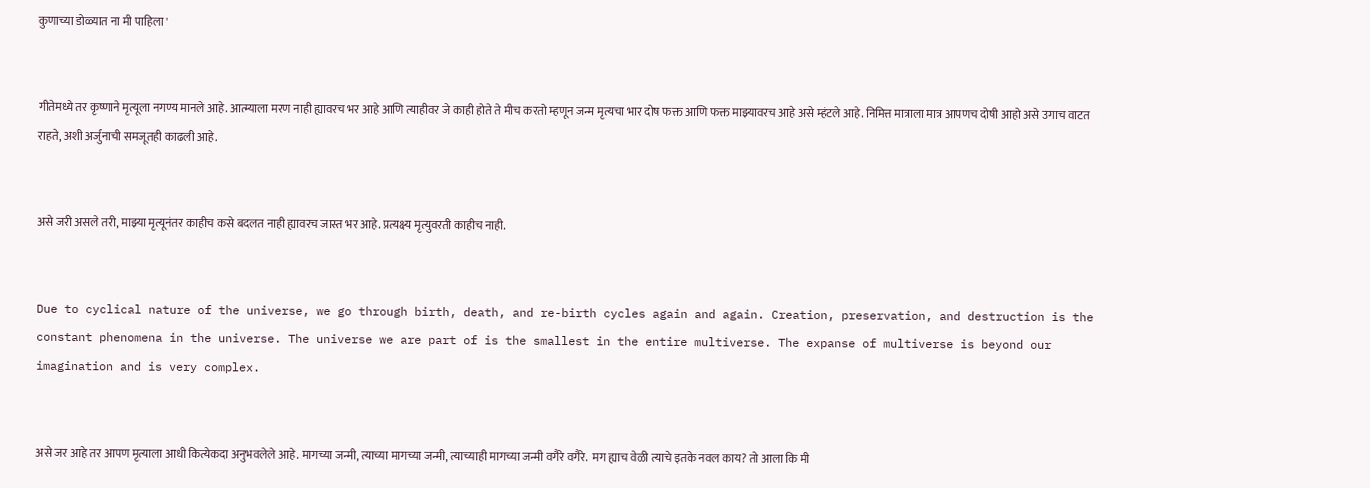कुणाच्या डोळ्यात ना मी पाहिला '


गीतेमध्ये तर कृष्णाने मृत्यूला नगण्य मानले आहे. आत्म्याला मरण नाही ह्यावरच भर आहे आणि त्याहीवर जे काही होते ते मीच करतो म्हणून जन्म मृत्यचा भार दोष फक्त आणि फक्त माझ्यावरच आहे असे म्हंटले आहे. निमित्त मात्राला मात्र आपणच दोषी आहो असे उगाच वाटत राहते, अशी अर्जुनाची समजूतही काढली आहे.


असे जरी असले तरी, माझ्या मृत्यूनंतर काहीच कसे बदलत नाही ह्यावरच जास्त भर आहे. प्रत्यक्ष्य मृत्युवरती काहीच नाही.


Due to cyclical nature of the universe, we go through birth, death, and re-birth cycles again and again. Creation, preservation, and destruction is the constant phenomena in the universe. The universe we are part of is the smallest in the entire multiverse. The expanse of multiverse is beyond our imagination and is very complex.


असे जर आहे तर आपण मृत्याला आधी कित्येकदा अनुभवलेले आहे. मागच्या जन्मी, त्याच्या मागच्या जन्मी, त्याच्याही मागच्या जन्मी वगैरे वगैरे.  मग ह्याच वेळी त्याचे इतके नवल काय? तो आला कि मी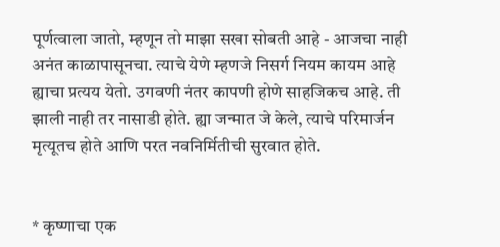पूर्णत्वाला जातो, म्हणून तो माझा सखा सोबती आहे - आजचा नाही अनंत काळापासूनचा. त्याचे येणे म्हणजे निसर्ग नियम कायम आहे ह्याचा प्रत्यय येतो. उगवणी नंतर कापणी होणे साहजिकच आहे. ती झाली नाही तर नासाडी होते. ह्या जन्मात जे केले, त्याचे परिमार्जन मृत्यूतच होते आणि परत नवनिर्मितीची सुरवात होते.


* कृष्णाचा एक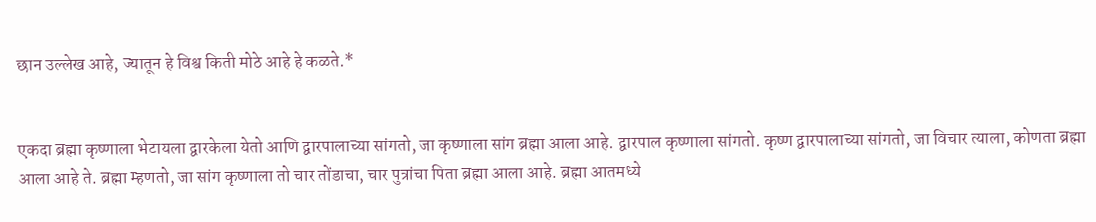छान उल्लेख आहे, ज्यातून हे विश्व किती मोठे आहे हे कळते.*


एकदा ब्रह्मा कृष्णाला भेटायला द्वारकेला येतो आणि द्वारपालाच्या सांगतो, जा कृष्णाला सांग ब्रह्मा आला आहे. द्वारपाल कृष्णाला सांगतो. कृष्ण द्वारपालाच्या सांगतो, जा विचार त्याला, कोणता ब्रह्मा आला आहे ते. ब्रह्मा म्हणतो, जा सांग कृष्णाला तो चार तोंडाचा, चार पुत्रांचा पिता ब्रह्मा आला आहे. ब्रह्मा आतमध्ये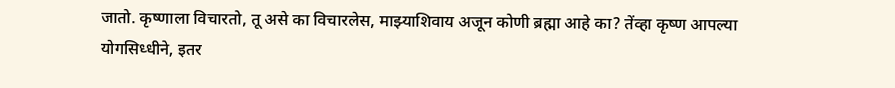जातो. कृष्णाला विचारतो, तू असे का विचारलेस, माझ्याशिवाय अजून कोणी ब्रह्मा आहे का? तेंव्हा कृष्ण आपल्या योगसिध्धीने, इतर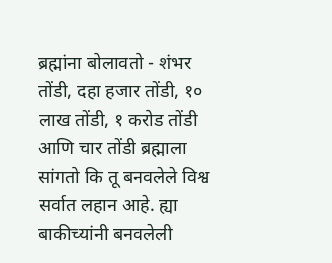ब्रह्मांना बोलावतो - शंभर तोंडी, दहा हजार तोंडी, १० लाख तोंडी, १ करोड तोंडी आणि चार तोंडी ब्रह्माला सांगतो कि तू बनवलेले विश्व सर्वात लहान आहे. ह्या बाकीच्यांनी बनवलेली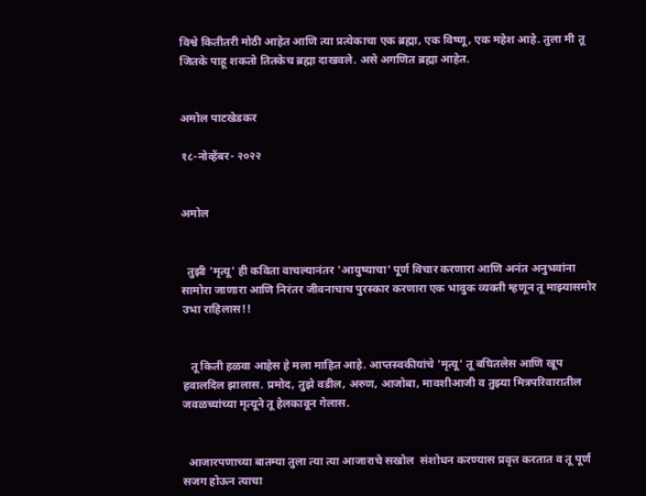विश्वे कितीतरी मोठी आहेत आणि त्या प्रत्येकाचा एक ब्रह्मा, एक विष्णू, एक महेश आहे. तुला मी तू जितके पाहू शकतो तितकेच ब्रह्मा दाखवले. असे अगणित ब्रह्मा आहेत.


अमोल पाटखेडकर

१८-नोव्हेंबर- २०२२


अमोल


  तुझी 'मृत्यू' ही कविता वाचल्यानंतर 'आयुष्याचा' पूर्ण विचार करणारा आणि अनंत अनुभवांना सामोरा जाणारा आणि निरंतर जीवनाचाच पुरस्कार करणारा एक भावुक व्यक्ती म्हणून तू माझ्यासमोर उभा राहिलास!!


   तू किती हळवा आहेस हे मला माहित आहे. आप्तस्वकीयांचे 'मृत्यू' तू बघितलेस आणि खूप हवालदिल झालास. प्रमोद, तुझे वडील, अरुण, आजोबा, मावशीआजी व तुझ्या मित्रपरिवारातील जवळच्यांच्या मृत्यूने तू हेलकावून गेलास.


  आजारपणाच्या बातम्या तुला त्या त्या आजाराचे सखोल  संशोधन करण्यास प्रवृत्त करतात व तू पूर्ण सजग होऊन त्याचा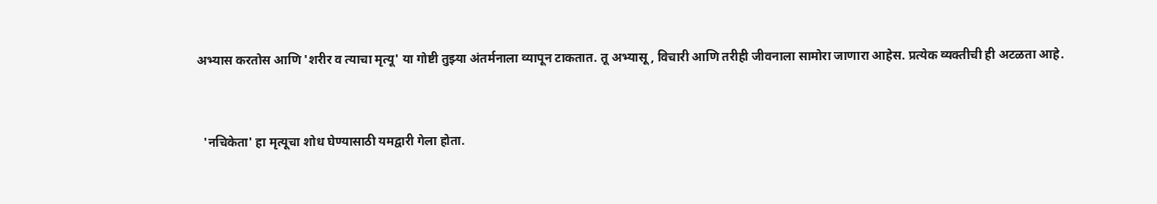अभ्यास करतोस आणि 'शरीर व त्याचा मृत्यू' या गोष्टी तुझ्या अंतर्मनाला व्यापून टाकतात. तू अभ्यासू , विचारी आणि तरीही जीवनाला सामोरा जाणारा आहेस. प्रत्येक व्यक्तीची ही अटळता आहे.


  'नचिकेता' हा मृत्यूचा शोध घेण्यासाठी यमद्वारी गेला होता.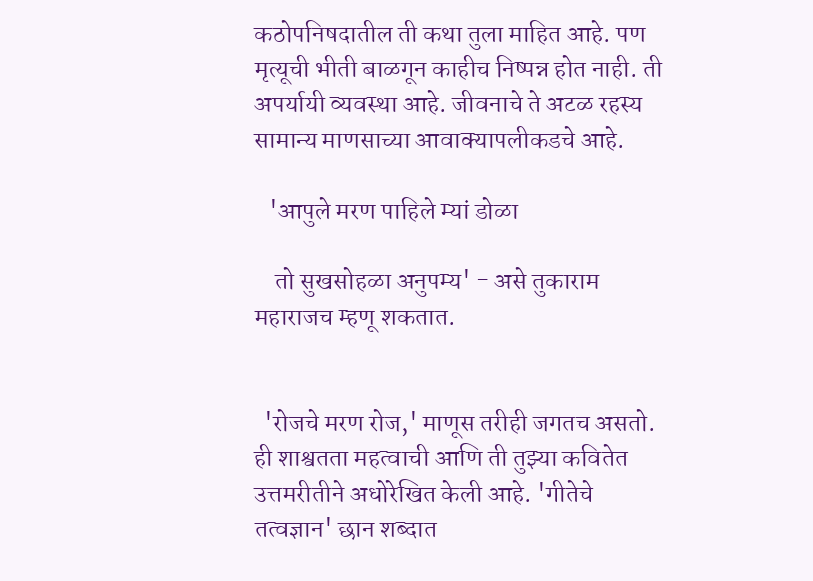कठोपनिषदातील ती कथा तुला माहित आहे. पण मृत्यूची भीती बाळगून काहीच निष्पन्न होत नाही. ती अपर्यायी व्यवस्था आहे. जीवनाचे ते अटळ रहस्य सामान्य माणसाच्या आवाक्यापलीकडचे आहे.

   'आपुले मरण पाहिले म्यां डोळा

    तो सुखसोहळा अनुपम्य' - असे तुकाराम महाराजच म्हणू शकतात.


  'रोजचे मरण रोज,' माणूस तरीही जगतच असतो. ही शाश्वतता महत्वाची आणि ती तुझ्या कवितेत उत्तमरीतीने अधोरेखित केली आहे. 'गीतेचे तत्वज्ञान' छान शब्दात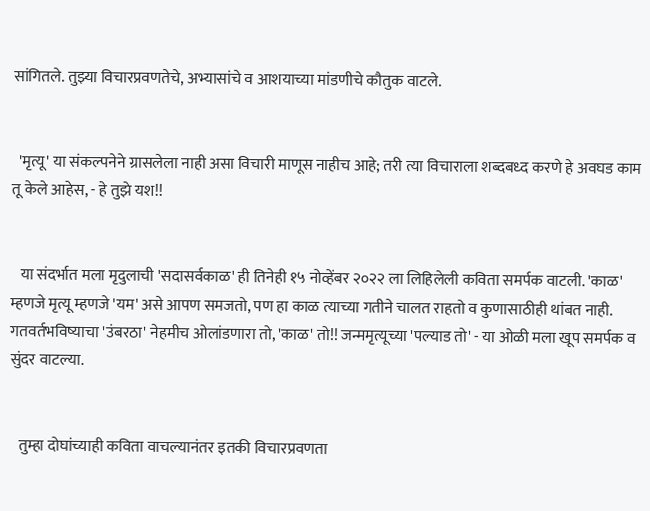सांगितले. तुझ्या विचारप्रवणतेचे, अभ्यासांचे व आशयाच्या मांडणीचे कौतुक वाटले.


  'मृत्यू' या संकल्पनेने ग्रासलेला नाही असा विचारी माणूस नाहीच आहे; तरी त्या विचाराला शब्दबध्द करणे हे अवघड काम तू केले आहेस, - हे तुझे यश!!


   या संदर्भात मला मृदुलाची 'सदासर्वकाळ' ही तिनेही १५ नोव्हेंबर २०२२ ला लिहिलेली कविता समर्पक वाटली. 'काळ' म्हणजे मृत्यू म्हणजे 'यम' असे आपण समजतो, पण हा काळ त्याच्या गतीने चालत राहतो व कुणासाठीही थांबत नाही. गतवर्तभविष्याचा 'उंबरठा' नेहमीच ओलांडणारा तो, 'काळ' तो!! जन्ममृत्यूच्या 'पल्याड तो' - या ओळी मला खूप समर्पक व सुंदर वाटल्या.


   तुम्हा दोघांच्याही कविता वाचल्यानंतर इतकी विचारप्रवणता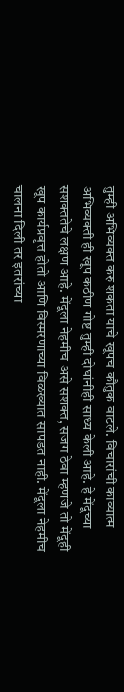तुम्ही अभिव्यक्त करु शकता याचे खूपच कौतुक वाटले. विचारांची काव्यात्म अभिव्यक्ती ही खूप कठीण गोष्ट तुम्ही दोघांनीही साध्य केली आहे. हे मेंदूच्या सशक्ततेचे लक्षण आहे. मेंदूला नेहमीच असे सशक्त, सजग ठेवा म्हणजे तो मेंदूही खूप कार्यप्रवृत्त होतो आणि विस्मरणाच्या विळख्यात सापडत नाही. मेंदूला नेहमीच चालना दिली तर इतरांच्या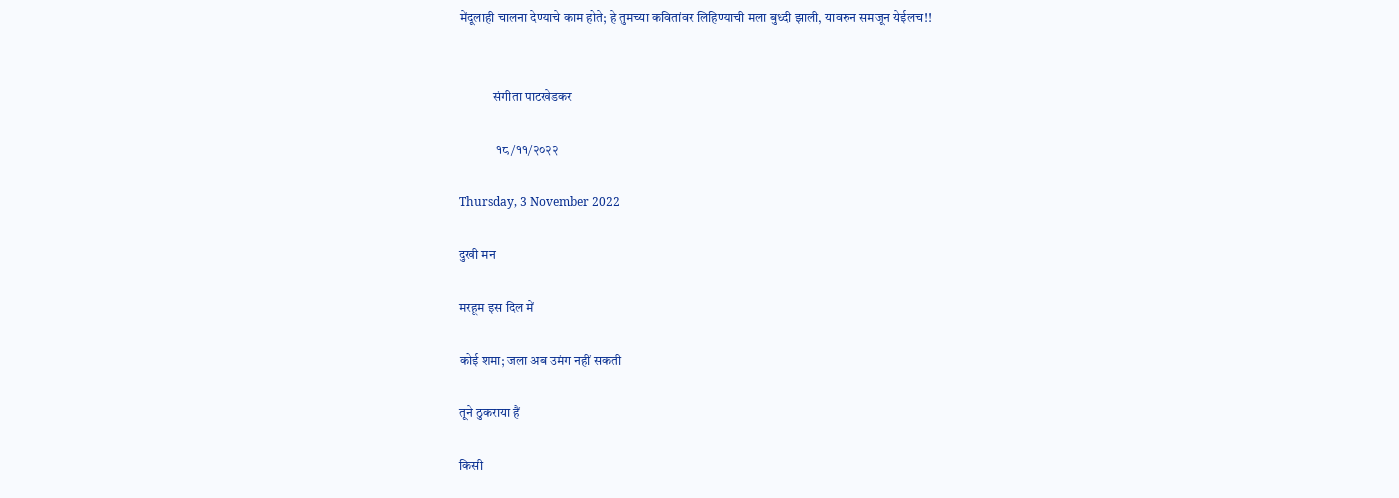मेंदूलाही चालना देण्याचे काम होते; हे तुमच्या कवितांवर लिहिण्याची मला बुध्दी झाली, यावरुन समजून येईलच!!


             संगीता पाटखेडकर

              १८/११/२०२२

Thursday, 3 November 2022

दुखी मन

मरहूम इस दिल में

कोई शमा; जला अब उमंग नहीं सकती

तूने ठुकराया हैं

किसी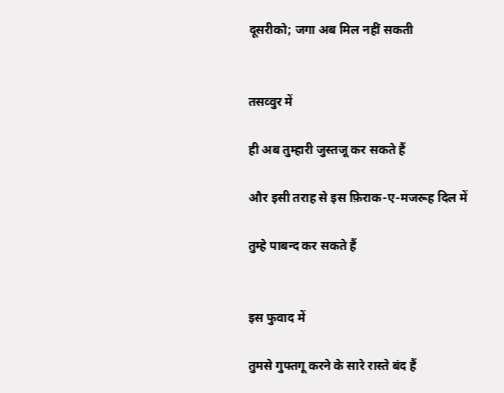दूसरीको; जगा अब मिल नहीं सकती


तसव्वुर में

ही अब तुम्हारी जुस्तजू कर सकते हैं

और इसी तराह से इस फ़िराक-ए-मजरूह दिल में

तुम्हे पाबन्द कर सकते हैं


इस फुवाद में

तुमसे गुफ्तगू करने के सारे रास्ते बंद हैं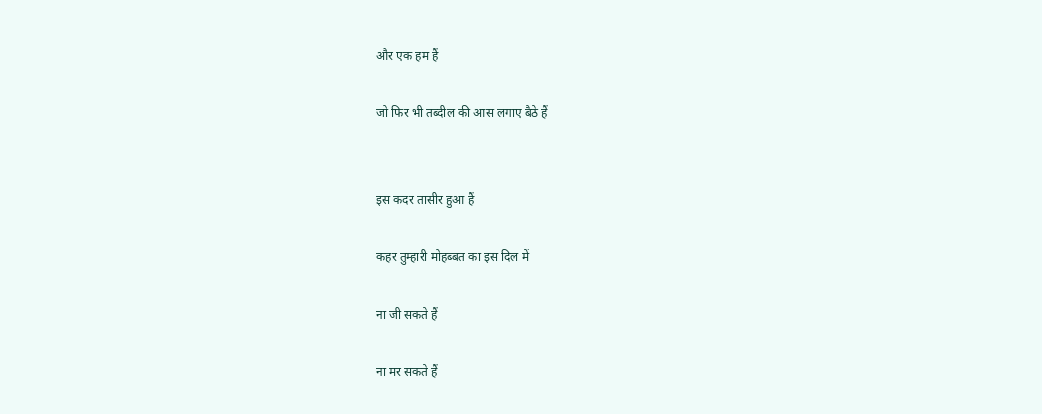और एक हम हैं

जो फिर भी तब्दील की आस लगाए बैठे हैं


इस कदर तासीर हुआ हैं

कहर तुम्हारी मोहब्बत का इस दिल में

ना जी सकते हैं

ना मर सकते हैं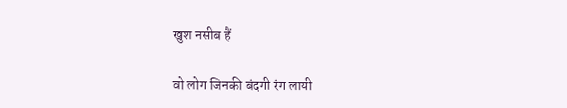खुश नसीब हैं

वो लोग जिनकी बंदगी रंग लायी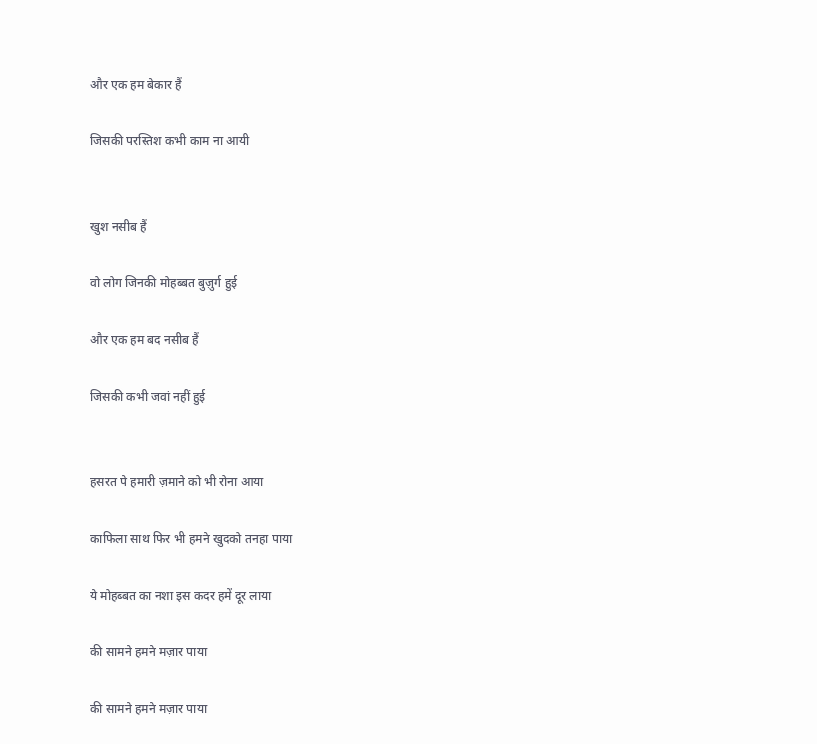और एक हम बेकार हैं

जिसकी परस्तिश कभी काम ना आयी


खुश नसीब हैं

वो लोग जिनकी मोहब्बत बुज़ुर्ग हुई

और एक हम बद नसीब हैं

जिसकी कभी जवां नहीं हुई


हसरत पे हमारी ज़माने को भी रोना आया

काफिला साथ फिर भी हमने खुदको तनहा पाया

ये मोहब्बत का नशा इस कदर हमें दूर लाया

की सामने हमने मज़ार पाया

की सामने हमने मज़ार पाया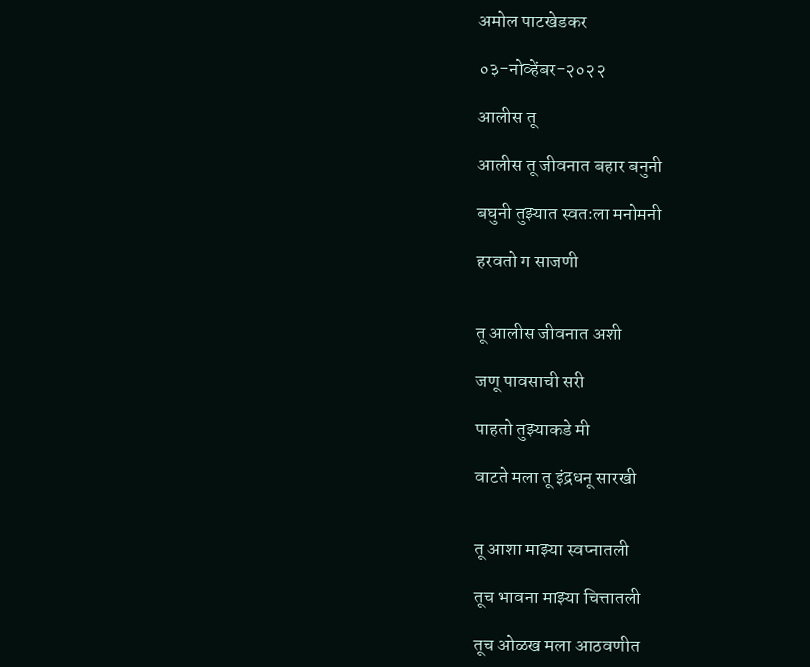अमोल पाटखेडकर

०३-नोव्हेंबर-२०२२

आलीस तू

आलीस तू जीवनात बहार बनुनी

बघुनी तुझ्यात स्वतःला मनोमनी

हरवतो ग साजणी


तू आलीस जीवनात अशी

जणू पावसाची सरी

पाहतो तुझ्याकडे मी

वाटते मला तू इंद्रधनू सारखी


तू आशा माझ्या स्वप्नातली

तूच भावना माझ्या चित्तातली

तूच ओळख मला आठवणीत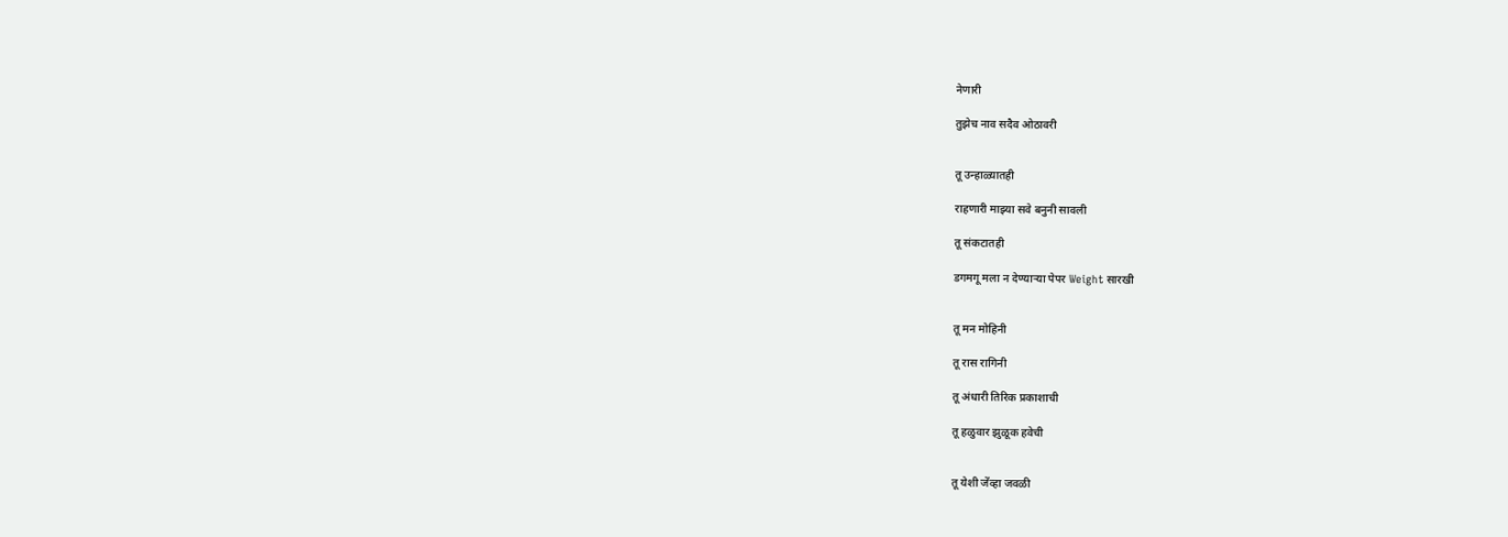नेणारी

तुझेच नाव सदैव ओठावरी


तू उन्हाळ्यातही

राहणारी माझ्या सवे बनुनी सावली

तू संकटातही

डगमगू मला न देण्याऱ्या पेपर Weight सारखी


तू मन मोहिनी

तू रास रागिनी

तू अंधारी तिरिक प्रकाशाची

तू हळुवार झुळूक हवेची


तू येशी जेंव्हा जवळी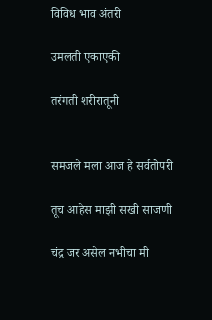विविध भाव अंतरी

उमलती एकाएकी

तरंगती शरीरातूनी


समजले मला आज हे सर्वतोपरी

तूच आहेस माझी सखी साजणी

चंद्र जर असेल नभीचा मी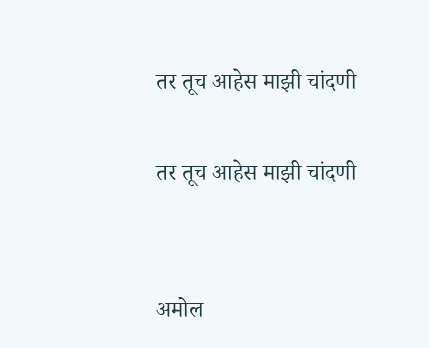तर तूच आहेस माझी चांदणी

तर तूच आहेस माझी चांदणी


अमोल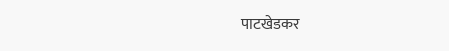पाटखेडकर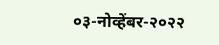०३-नोव्हेंबर-२०२२